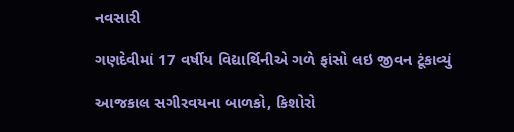નવસારી

ગણદેવીમાં 17 વર્ષીય વિદ્યાર્થિનીએ ગળે ફાંસો લઇ જીવન ટૂંકાવ્યું

આજકાલ સગીરવયના બાળકો, કિશોરો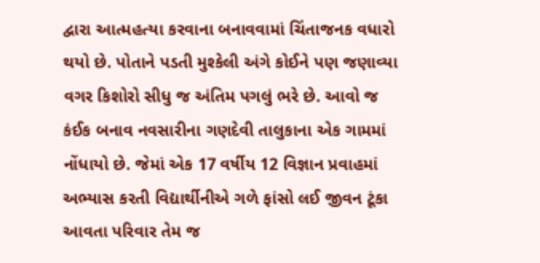દ્વારા આત્મહત્યા કરવાના બનાવવામાં ચિંતાજનક વધારો થયો છે. પોતાને પડતી મુશ્કેલી અંગે કોઈને પણ જણાવ્યા વગર કિશોરો સીધુ જ અંતિમ પગલું ભરે છે. આવો જ કંઈક બનાવ નવસારીના ગણદેવી તાલુકાના એક ગામમાં નોંધાયો છે. જેમાં એક 17 વર્ષીય 12 વિજ્ઞાન પ્રવાહમાં અભ્યાસ કરતી વિદ્યાર્થીનીએ ગળે ફાંસો લઈ જીવન ટૂંકા આવતા પરિવાર તેમ જ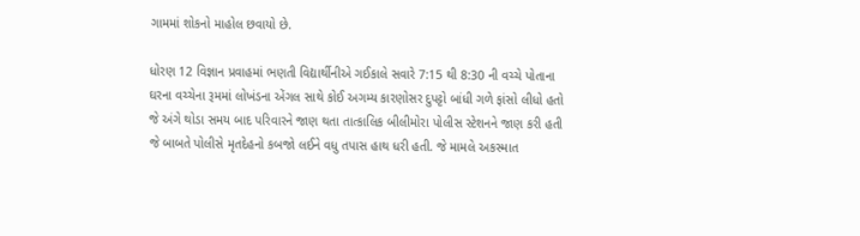ગામમાં શોકનો માહોલ છવાયો છે.

ધોરણ 12 વિજ્ઞાન પ્રવાહમાં ભણતી વિદ્યાર્થીનીએ ગઈકાલે સવારે 7:15 થી 8:30 ની વચ્ચે પોતાના ઘરના વચ્ચેના રૂમમાં લોખંડના એંગલ સાથે કોઈ અગમ્ય કારણોસર દુપટ્ટો બાંધી ગળે ફાંસો લીધો હતો જે અંગે થોડા સમય બાદ પરિવારને જાણ થતા તાત્કાલિક બીલીમોરા પોલીસ સ્ટેશનને જાણ કરી હતી જે બાબતે પોલીસે મૃતદેહનો કબજો લઈને વધુ તપાસ હાથ ધરી હતી. જે મામલે અકસ્માત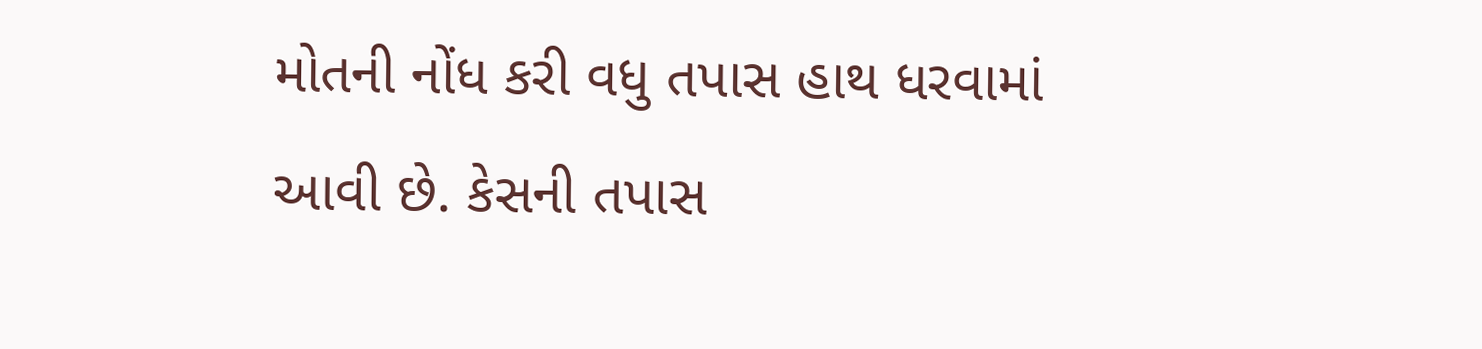મોતની નોંધ કરી વધુ તપાસ હાથ ધરવામાં આવી છે. કેસની તપાસ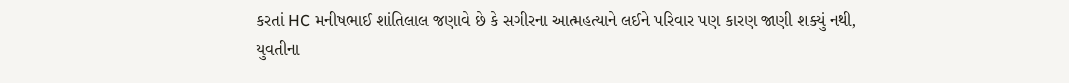કરતાં HC મનીષભાઈ શાંતિલાલ જણાવે છે કે સગીરના આત્મહત્યાને લઈને પરિવાર પણ કારણ જાણી શક્યું નથી, યુવતીના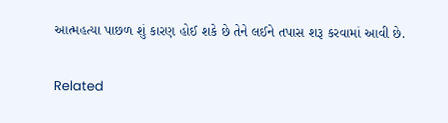આત્મહત્યા પાછળ શું કારણ હોઈ શકે છે તેને લઈને તપાસ શરૂ કરવામાં આવી છે.

Related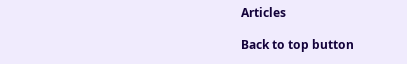Articles

Back to top button